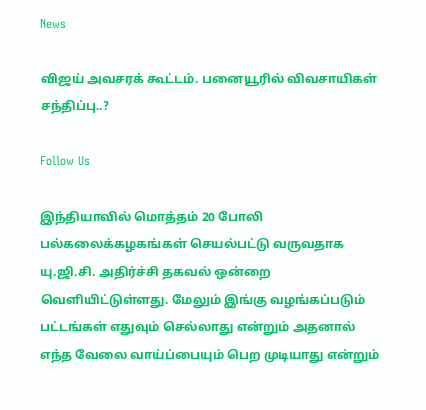News

விஜய் அவசரக் கூட்டம். பனையூரில் விவசாயிகள் சந்திப்பு..?

Follow Us

இந்தியாவில் மொத்தம் 20 போலி பல்கலைக்கழகங்கள் செயல்பட்டு வருவதாக யு.ஜி.சி. அதிர்ச்சி தகவல் ஒன்றை வெளியிட்டுள்ளது. மேலும் இங்கு வழங்கப்படும் பட்டங்கள் எதுவும் செல்லாது என்றும் அதனால் எந்த வேலை வாய்ப்பையும் பெற முடியாது என்றும்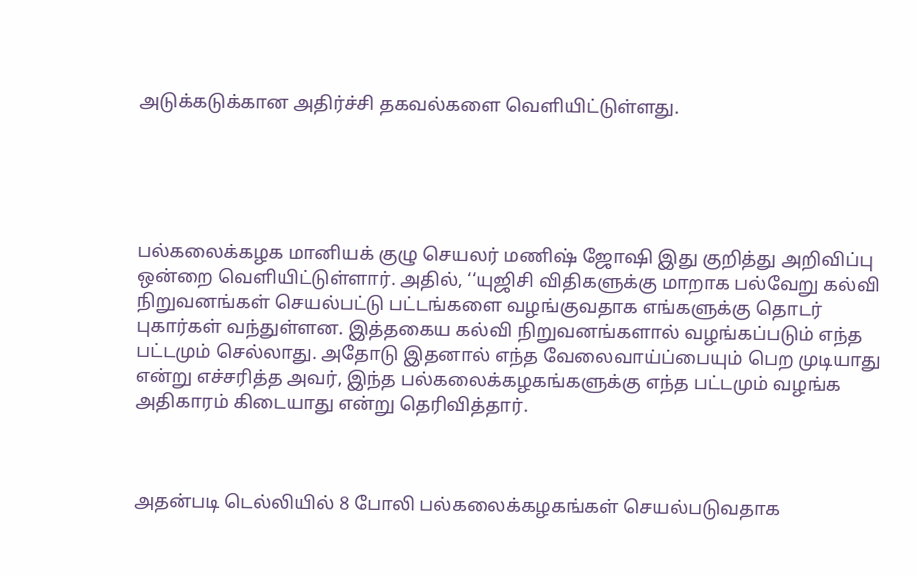அடுக்கடுக்கான அதிர்ச்சி தகவல்களை வெளியிட்டுள்ளது.





பல்கலைக்கழக மானியக் குழு செயலர் மணிஷ் ஜோஷி இது குறித்து அறிவிப்பு ஒன்றை வெளியிட்டுள்ளார். அதில், ‘‘யுஜிசி விதிகளுக்கு மாறாக பல்வேறு கல்வி நிறுவனங்கள் செயல்பட்டு பட்டங்களை வழங்குவதாக எங்களுக்கு தொடர் புகார்கள் வந்துள்ளன. இத்தகைய கல்வி நிறுவனங்களால் வழங்கப்படும் எந்த பட்டமும் செல்லாது. அதோடு இதனால் எந்த வேலைவாய்ப்பையும் பெற முடியாது என்று எச்சரித்த அவர், இந்த பல்கலைக்கழகங்களுக்கு எந்த பட்டமும் வழங்க அதிகாரம் கிடையாது என்று தெரிவித்தார்.



அதன்படி டெல்லியில் 8 போலி பல்கலைக்கழகங்கள் செயல்படுவதாக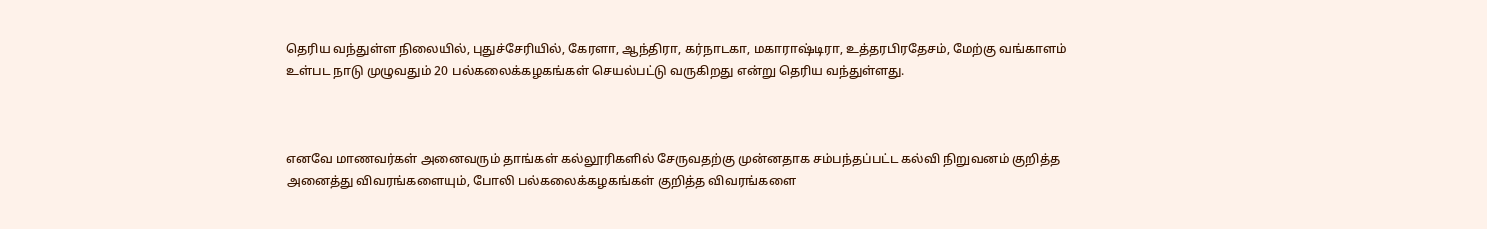தெரிய வந்துள்ள நிலையில், புதுச்சேரியில், கேரளா, ஆந்திரா, கர்நாடகா, மகாராஷ்டிரா, உத்தரபிரதேசம், மேற்கு வங்காளம் உள்பட நாடு முழுவதும் 20 பல்கலைக்கழகங்கள் செயல்பட்டு வருகிறது என்று தெரிய வந்துள்ளது.



எனவே மாணவர்கள் அனைவரும் தாங்கள் கல்லூரிகளில் சேருவதற்கு முன்னதாக சம்பந்தப்பட்ட கல்வி நிறுவனம் குறித்த அனைத்து விவரங்களையும், போலி பல்கலைக்கழகங்கள் குறித்த விவரங்களை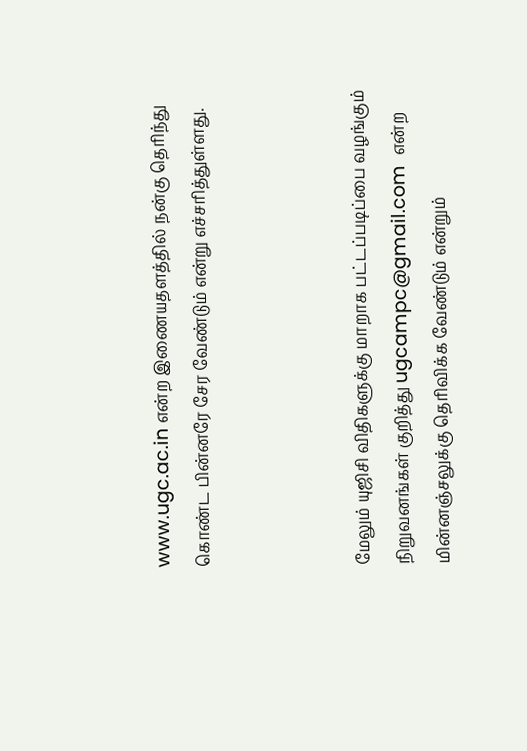www.ugc.ac.in என்ற இணையதளத்தில் நன்கு தெரிந்து கொண்ட பின்னரே சேர வேண்டும் என்று எச்சரித்துள்ளது.



மேலும் யுஜிசி விதிகளுக்கு மாறாக பட்டப்படிப்பை வழங்கும் நிறுவனங்கள் குறித்து ugcampc@gmail.com  என்ற மின்னஞ்சலுக்கு தெரிவிக்க வேண்டும் என்றும்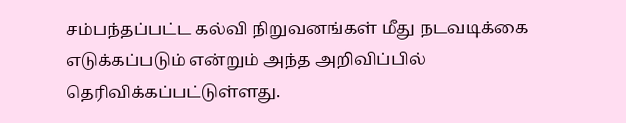சம்பந்தப்பட்ட கல்வி நிறுவனங்கள் மீது நடவடிக்கை எடுக்கப்படும் என்றும் அந்த அறிவிப்பில் தெரிவிக்கப்பட்டுள்ளது.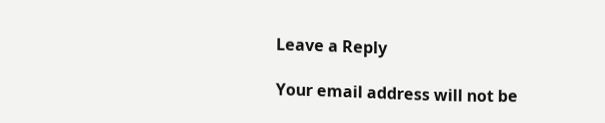Leave a Reply

Your email address will not be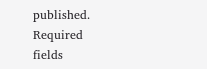published. Required fields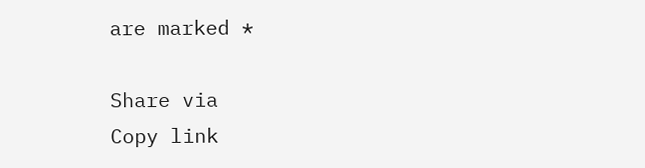are marked *

Share via
Copy link